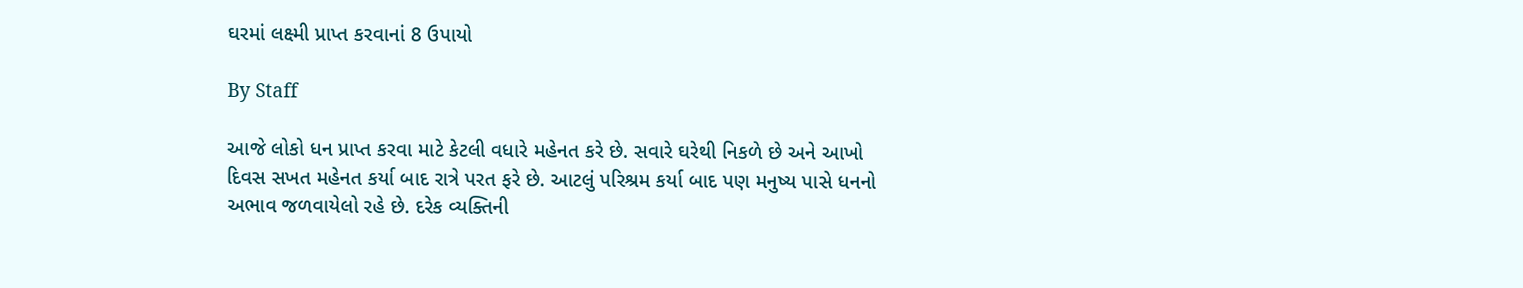ઘરમાં લક્ષ્મી પ્રાપ્ત કરવાનાં 8 ઉપાયો

By Staff

આજે લોકો ધન પ્રાપ્ત કરવા માટે કેટલી વધારે મહેનત કરે છે. સવારે ઘરેથી નિકળે છે અને આખો દિવસ સખત મહેનત કર્યા બાદ રાત્રે પરત ફરે છે. આટલું પરિશ્રમ કર્યા બાદ પણ મનુષ્ય પાસે ધનનો અભાવ જળવાયેલો રહે છે. દરેક વ્યક્તિની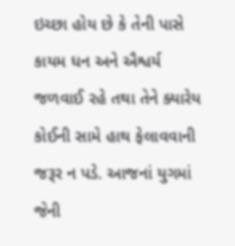ઇચ્છા હોય છે કે તેની પાસે કાયમ ધન અને ઐશ્વર્ય જળવાઈ રહે તથા તેને ક્યારેય કોઈની સામે હાથ ફેલાવવાની જરૂર ન પડે. આજનાં યુગમાં જેની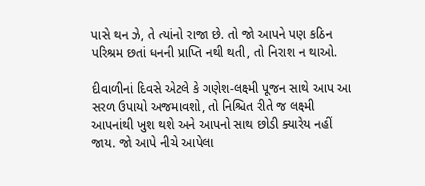પાસે થન ઝે, તે ત્યાંનો રાજા છે. તો જો આપને પણ કઠિન પરિશ્રમ છતાં ધનની પ્રાપ્તિ નથી થતી, તો નિરાશ ન થાઓ.

દીવાળીનાં દિવસે એટલે કે ગણેશ-લક્ષ્મી પૂજન સાથે આપ આ સરળ ઉપાયો અજમાવશો, તો નિશ્ચિત રીતે જ લક્ષ્મી આપનાંથી ખુશ થશે અને આપનો સાથ છોડી ક્યારેય નહીં જાય. જો આપે નીચે આપેલા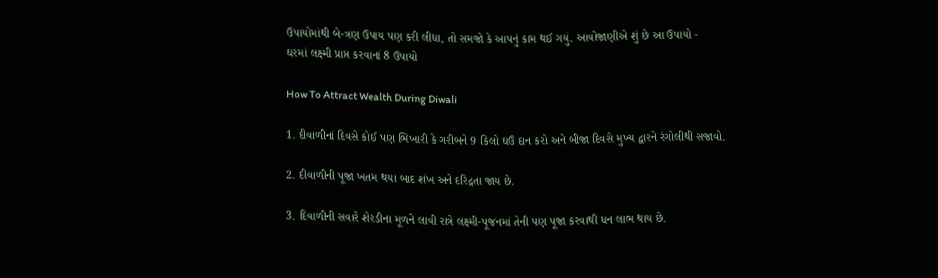ઉપાયોમાંથી બે-ત્રણ ઉપાય પણ કરી લીધા, તો સમજો કે આપનું કામ થઈ ગયું. આવોજાણીએ શું છે આ ઉપાયો -
ઘરમાં લક્ષ્મી પ્રાપ્ત કરવાનાં 8 ઉપાયો

How To Attract Wealth During Diwali

1. દીવાળીનાં દિવસે કોઈ પણ ભિખારી કે ગરીબને 9 કિલો ઘઉં દાન કરો અને બીજા દિવસે મુખ્ય દ્વારને રંગોલીથી સજાવો.

2. દીવાળીની પૂજા ખતમ થયા બાદ શંખ અને દરિદ્રતા જાય છે.

3. દિવાળીની સવારે શેરડીના મૂળને લાવી રાત્રે લક્ષ્મી-પૂજનમાં તેની પણ પૂજા કરવાથી ધન લાભ થાય છે.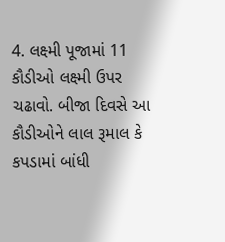4. લક્ષ્મી પૂજામાં 11 કૌડીઓ લક્ષ્મી ઉપર ચઢાવો. બીજા દિવસે આ કૌડીઓને લાલ રૂમાલ કે કપડામાં બાંધી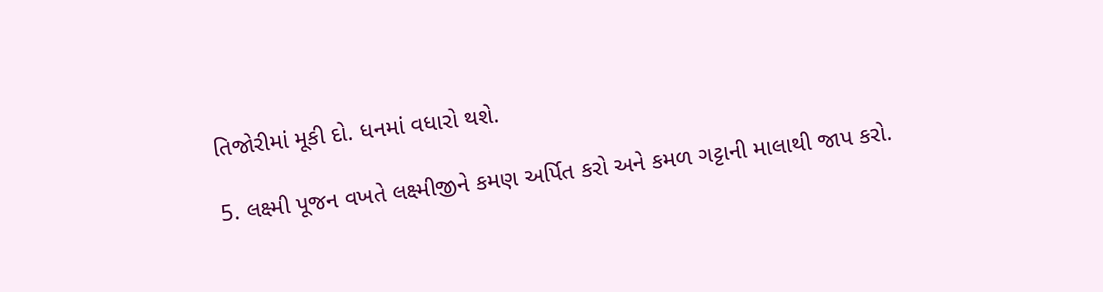તિજોરીમાં મૂકી દો. ધનમાં વધારો થશે.

5. લક્ષ્મી પૂજન વખતે લક્ષ્મીજીને કમણ અર્પિત કરો અને કમળ ગટ્ટાની માલાથી જાપ કરો.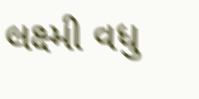લક્ષ્મી વધુ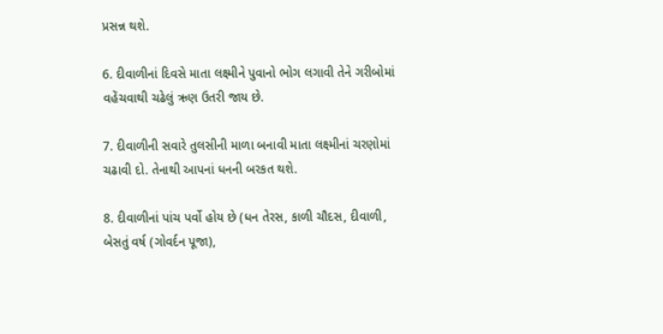પ્રસન્ન થશે.

6. દીવાળીનાં દિવસે માતા લક્ષ્મીને પુવાનો ભોગ લગાવી તેને ગરીબોમાં વહેંચવાથી ચઢેલું ઋણ ઉતરી જાય છે.

7. દીવાળીની સવારે તુલસીની માળા બનાવી માતા લક્ષ્મીનાં ચરણોમાં ચઢાવી દો. તેનાથી આપનાં ધનની બરકત થશે.

8. દીવાળીનાં પાંચ પર્વો હોય છે (ધન તેરસ, કાળી ચૌદસ, દીવાળી, બેસતું વર્ષ (ગોવર્દન પૂજા),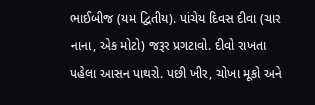ભાઈબીજ (યમ દ્વિતીય). પાંચેય દિવસ દીવા (ચાર નાના, એક મોટો) જરૂર પ્રગટાવો. દીવો રાખતા પહેલા આસન પાથરો. પછી ખીર, ચોખા મૂકો અને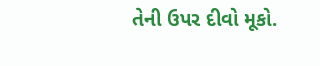તેની ઉપર દીવો મૂકો.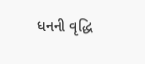ધનની વૃદ્ધિ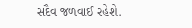સદૈવ જળવાઈ રહેશે.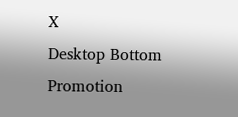X
Desktop Bottom Promotion